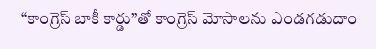“కాంగ్రెస్ బాకీ కార్డు”తో కాంగ్రెస్ మోసాలను ఎండగడుదాం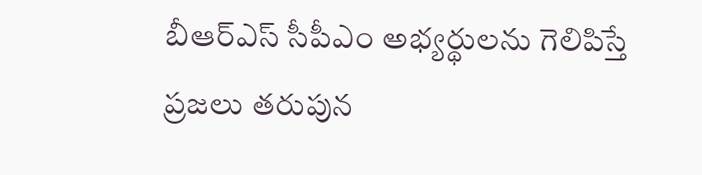బీఆర్ఎస్ సీపీఎం అభ్యర్థులను గెలిపిస్తే ప్రజలు తరుపున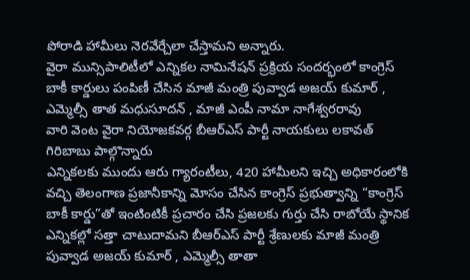పోరాడి హామీలు నెరవేర్చేలా చేస్తామని అన్నారు.
వైరా మున్సిపాలిటీలో ఎన్నికల నామినేషన్ ప్రక్రియ సందర్భంలో కాంగ్రెస్ బాకీ కార్డులు పంపిణీ చేసిన మాజీ మంత్రి పువ్వాడ అజయ్ కుమార్ , ఎమ్మెల్సీ తాత మధుసూదన్ , మాజీ ఎంపీ నామా నాగేశ్వరరావు
వారి వెంట వైరా నియోజకవర్గ బీఆర్ఎస్ పార్టీ నాయకులు లకావత్ గిరిబాబు పాల్గొన్నారు
ఎన్నికలకు ముందు ఆరు గ్యారంటీలు, 420 హామీలని ఇచ్చి అధికారంలోకి వచ్చి తెలంగాణ ప్రజానీకాన్ని మోసం చేసిన కాంగ్రెస్ ప్రభుత్వాన్ని “కాంగ్రెస్ బాకీ కార్డు”తో ఇంటింటికీ ప్రచారం చేసి ప్రజలకు గుర్తు చేసి రాబోయే స్థానిక ఎన్నికల్లో సత్తా చాటుదామని బీఆర్ఎస్ పార్టీ శ్రేణులకు మాజీ మంత్రి పువ్వాడ అజయ్ కుమార్ , ఎమ్మెల్సీ తాతా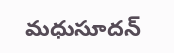మధుసూదన్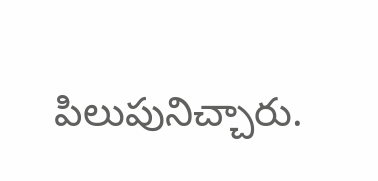పిలుపునిచ్చారు.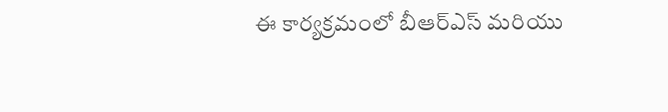ఈ కార్యక్రమంలో బీఆర్ఎస్ మరియు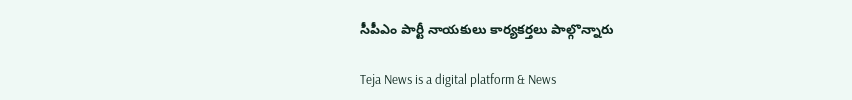సీపీఎం పార్టీ నాయకులు కార్యకర్తలు పాల్గొన్నారు

Teja News is a digital platform & News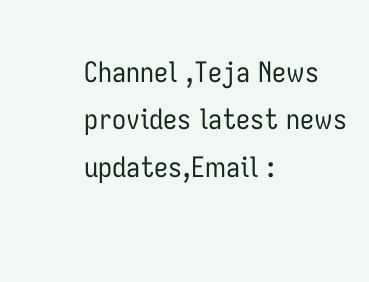Channel ,Teja News provides latest news updates,Email :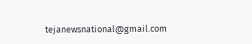tejanewsnational@gmail.com